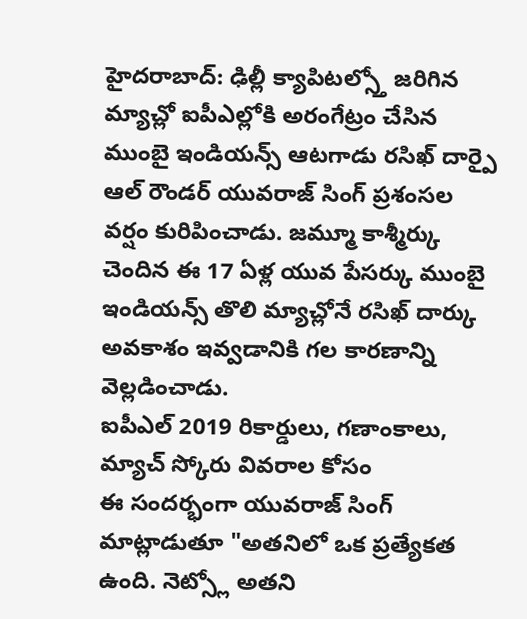హైదరాబాద్: ఢిల్లీ క్యాపిటల్స్తో జరిగిన మ్యాచ్లో ఐపీఎల్లోకి అరంగేట్రం చేసిన ముంబై ఇండియన్స్ ఆటగాడు రసిఖ్ దార్పై ఆల్ రౌండర్ యువరాజ్ సింగ్ ప్రశంసల వర్షం కురిపించాడు. జమ్మూ కాశ్మీర్కు చెందిన ఈ 17 ఏళ్ల యువ పేసర్కు ముంబై ఇండియన్స్ తొలి మ్యాచ్లోనే రసిఖ్ దార్కు అవకాశం ఇవ్వడానికి గల కారణాన్ని వెల్లడించాడు.
ఐపీఎల్ 2019 రికార్డులు, గణాంకాలు, మ్యాచ్ స్కోరు వివరాల కోసం
ఈ సందర్భంగా యువరాజ్ సింగ్ మాట్లాడుతూ "అతనిలో ఒక ప్రత్యేకత ఉంది. నెట్స్లో అతని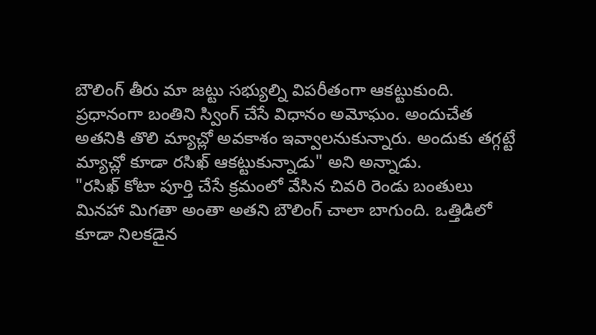బౌలింగ్ తీరు మా జట్టు సభ్యుల్ని విపరీతంగా ఆకట్టుకుంది. ప్రధానంగా బంతిని స్వింగ్ చేసే విధానం అమోఘం. అందుచేత అతనికి తొలి మ్యాచ్లో అవకాశం ఇవ్వాలనుకున్నారు. అందుకు తగ్గట్టే మ్యాచ్లో కూడా రసిఖ్ ఆకట్టుకున్నాడు" అని అన్నాడు.
"రసిఖ్ కోటా పూర్తి చేసే క్రమంలో వేసిన చివరి రెండు బంతులు మినహా మిగతా అంతా అతని బౌలింగ్ చాలా బాగుంది. ఒత్తిడిలో కూడా నిలకడైన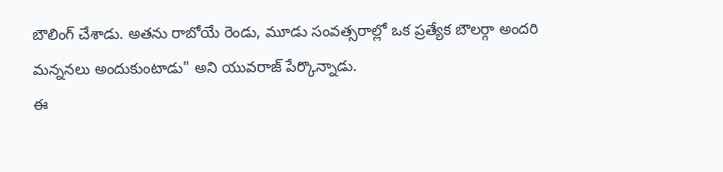బౌలింగ్ చేశాడు. అతను రాబోయే రెండు, మూడు సంవత్సరాల్లో ఒక ప్రత్యేక బౌలర్గా అందరి మన్ననలు అందుకుంటాడు" అని యువరాజ్ పేర్కొన్నాడు.
ఈ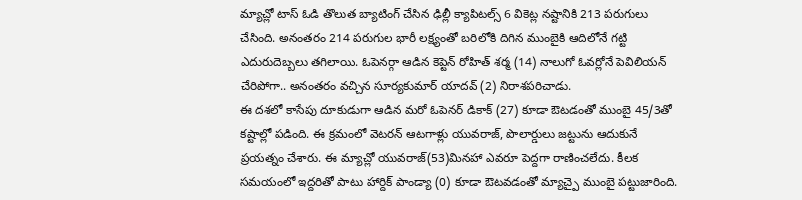మ్యాచ్లో టాస్ ఓడి తొలుత బ్యాటింగ్ చేసిన ఢిల్లీ క్యాపిటల్స్ 6 వికెట్ల నష్టానికి 213 పరుగులు చేసింది. అనంతరం 214 పరుగుల భారీ లక్ష్యంతో బరిలోకి దిగిన ముంబైకి ఆదిలోనే గట్టి ఎదురుదెబ్బలు తగిలాయి. ఓపెనర్గా ఆడిన కెప్టెన్ రోహిత్ శర్మ (14) నాలుగో ఓవర్లోనే పెవిలియన్ చేరిపోగా.. అనంతరం వచ్చిన సూర్యకుమార్ యాదవ్ (2) నిరాశపరిచాడు.
ఈ దశలో కాసేపు దూకుడుగా ఆడిన మరో ఓపెనర్ డికాక్ (27) కూడా ఔటడంతో ముంబై 45/3తో కష్టాల్లో పడింది. ఈ క్రమంలో వెటరన్ ఆటగాళ్లు యువరాజ్, పొలార్డులు జట్టును ఆదుకునే ప్రయత్నం చేశారు. ఈ మ్యాచ్లో యువరాజ్(53)మినహా ఎవరూ పెద్దగా రాణించలేదు. కీలక సమయంలో ఇద్దరితో పాటు హార్దిక్ పాండ్యా (0) కూడా ఔటవడంతో మ్యాచ్పై ముంబై పట్టుజారింది.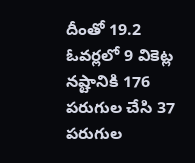దీంతో 19.2 ఓవర్లలో 9 వికెట్ల నష్టానికి 176 పరుగుల చేసి 37 పరుగుల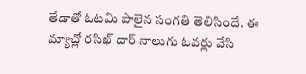తేడాతో ఓటమి పాలైన సంగతి తెలిసిందే. ఈ మ్యాచ్లో రసిఖ్ దార్ నాలుగు ఓవర్లు వేసి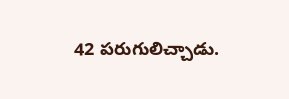42 పరుగులిచ్చాడు.